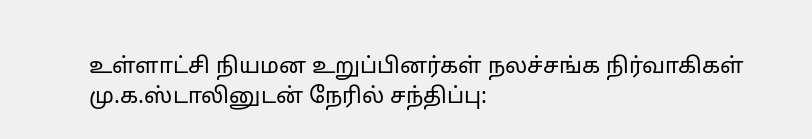உள்ளாட்சி நியமன உறுப்பினர்கள் நலச்சங்க நிர்வாகிகள் மு.க.ஸ்டாலினுடன் நேரில் சந்திப்பு: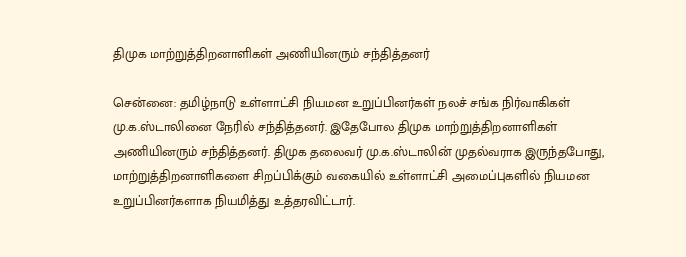திமுக மாற்றுத்திறனாளிகள் அணியினரும் சந்தித்தனர்

சென்னை: தமிழ்நாடு உள்ளாட்சி நியமன உறுப்பினர்கள் நலச் சங்க நிர்வாகிகள் மு.க.ஸ்டாலினை நேரில் சந்தித்தனர். இதேபோல திமுக மாற்றுத்திறனாளிகள் அணியினரும் சந்தித்தனர். திமுக தலைவர் மு.க.ஸ்டாலின் முதல்வராக இருந்தபோது, மாற்றுத்திறனாளிகளை சிறப்பிக்கும் வகையில் உள்ளாட்சி அமைப்புகளில் நியமன உறுப்பினர்களாக நியமித்து உத்தரவிட்டார்.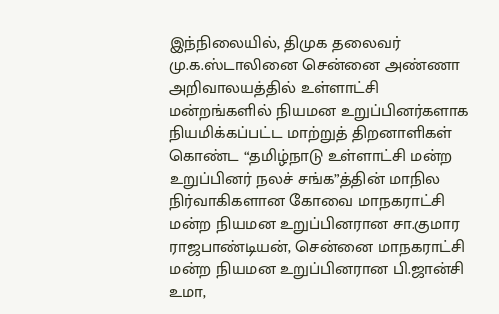இந்நிலையில், திமுக தலைவர் மு.க.ஸ்டாலினை சென்னை அண்ணா அறிவாலயத்தில் உள்ளாட்சி மன்றங்களில் நியமன உறுப்பினர்களாக நியமிக்கப்பட்ட மாற்றுத் திறனாளிகள் கொண்ட “தமிழ்நாடு உள்ளாட்சி மன்ற உறுப்பினர் நலச் சங்க”த்தின் மாநில நிர்வாகிகளான கோவை மாநகராட்சி மன்ற நியமன உறுப்பினரான சா.குமார ராஜபாண்டியன், சென்னை மாநகராட்சி மன்ற நியமன உறுப்பினரான பி.ஜான்சி உமா,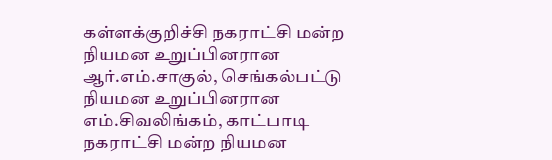கள்ளக்குறிச்சி நகராட்சி மன்ற நியமன உறுப்பினரான ஆர்.எம்.சாகுல், செங்கல்பட்டு நியமன உறுப்பினரான எம்.சிவலிங்கம், காட்பாடி நகராட்சி மன்ற நியமன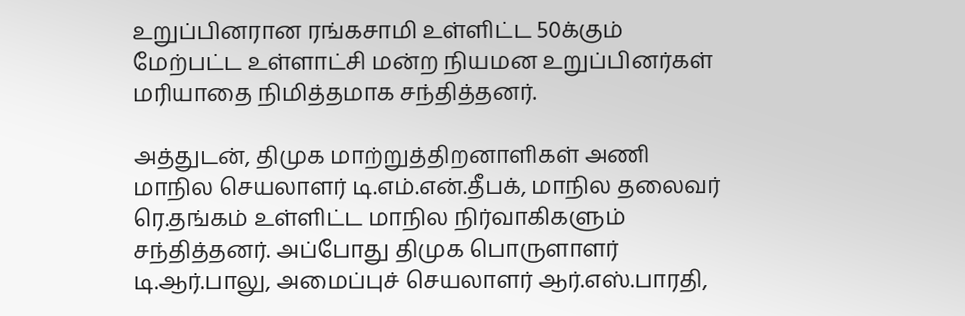உறுப்பினரான ரங்கசாமி உள்ளிட்ட 50க்கும் மேற்பட்ட உள்ளாட்சி மன்ற நியமன உறுப்பினர்கள் மரியாதை நிமித்தமாக சந்தித்தனர்.

அத்துடன், திமுக மாற்றுத்திறனாளிகள் அணி மாநில செயலாளர் டி.எம்.என்.தீபக், மாநில தலைவர் ரெ.தங்கம் உள்ளிட்ட மாநில நிர்வாகிகளும் சந்தித்தனர். அப்போது திமுக பொருளாளர் டி.ஆர்.பாலு, அமைப்புச் செயலாளர் ஆர்.எஸ்.பாரதி,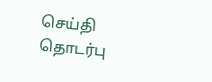செய்தி தொடர்பு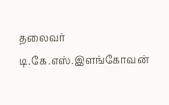தலைவர் டி.கே.எஸ்.இளங்கோவன்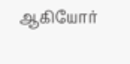ஆகியோர்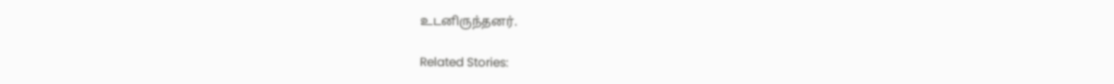உடனிருந்தனர்.

Related Stories: